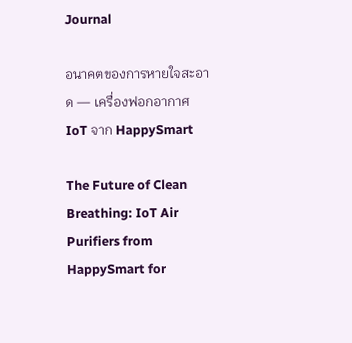Journal

อนาคตของการหายใจสะอาด — เครื่องฟอกอากาศ IoT จาก HappySmart

The Future of Clean Breathing: IoT Air Purifiers from HappySmart for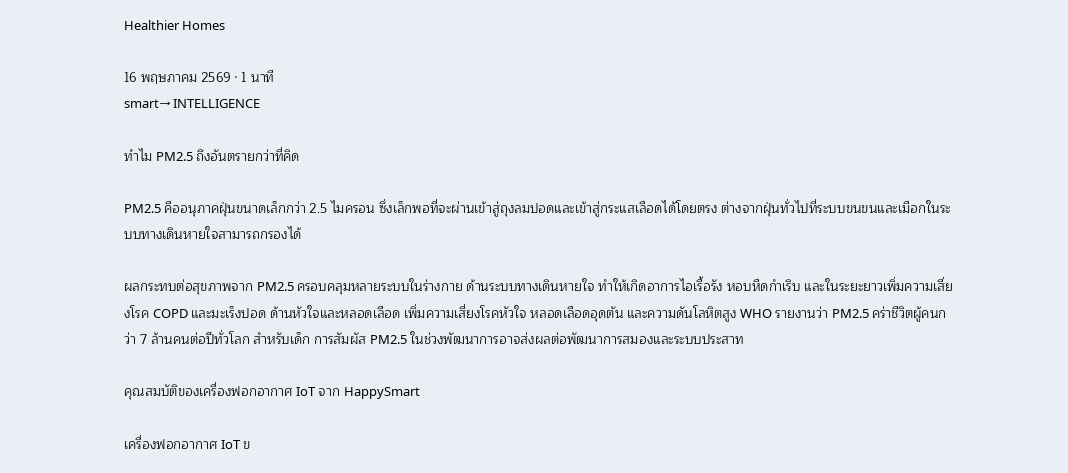Healthier Homes

16 พฤษภาคม 2569 · 1 นาที
smart→ INTELLIGENCE

ทำไม PM2.5 ถึงอันตรายกว่าที่คิด

PM2.5 คืออนุภาคฝุ่นขนาดเล็กกว่า 2.5 ไมครอน ซึ่งเล็กพอที่จะผ่านเข้าสู่ถุงลมปอดและเข้าสู่กระแสเลือดได้โดยตรง ต่างจากฝุ่นทั่วไปที่ระบบขนขนและเมือกในระบบทางเดินหายใจสามารถกรองได้

ผลกระทบต่อสุขภาพจาก PM2.5 ครอบคลุมหลายระบบในร่างกาย ด้านระบบทางเดินหายใจ ทำให้เกิดอาการไอเรื้อรัง หอบหืดกำเริบ และในระยะยาวเพิ่มความเสี่ยงโรค COPD และมะเร็งปอด ด้านหัวใจและหลอดเลือด เพิ่มความเสี่ยงโรคหัวใจ หลอดเลือดอุดตัน และความดันโลหิตสูง WHO รายงานว่า PM2.5 คร่าชีวิตผู้คนกว่า 7 ล้านคนต่อปีทั่วโลก สำหรับเด็ก การสัมผัส PM2.5 ในช่วงพัฒนาการอาจส่งผลต่อพัฒนาการสมองและระบบประสาท

คุณสมบัติของเครื่องฟอกอากาศ IoT จาก HappySmart

เครื่องฟอกอากาศ IoT ข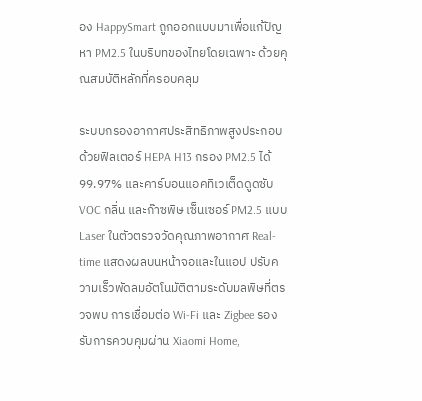อง HappySmart ถูกออกแบบมาเพื่อแก้ปัญหา PM2.5 ในบริบทของไทยโดยเฉพาะ ด้วยคุณสมบัติหลักที่ครอบคลุม

ระบบกรองอากาศประสิทธิภาพสูงประกอบด้วยฟิลเตอร์ HEPA H13 กรอง PM2.5 ได้ 99.97% และคาร์บอนแอคทิเวเต็ดดูดซับ VOC กลิ่น และก๊าซพิษ เซ็นเซอร์ PM2.5 แบบ Laser ในตัวตรวจวัดคุณภาพอากาศ Real-time แสดงผลบนหน้าจอและในแอป ปรับความเร็วพัดลมอัตโนมัติตามระดับมลพิษที่ตรวจพบ การเชื่อมต่อ Wi-Fi และ Zigbee รองรับการควบคุมผ่าน Xiaomi Home,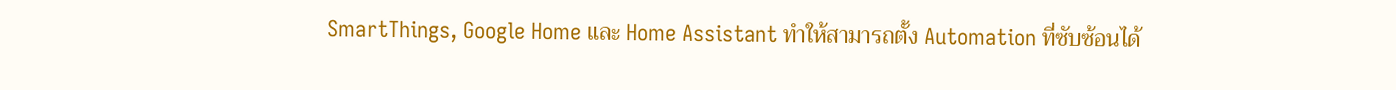SmartThings, Google Home และ Home Assistant ทำให้สามารถตั้ง Automation ที่ซับซ้อนได้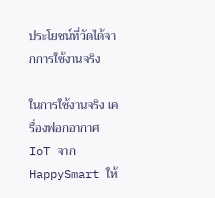ประโยชน์ที่วัดได้จากการใช้งานจริง

ในการใช้งานจริง เครื่องฟอกอากาศ IoT จาก HappySmart ให้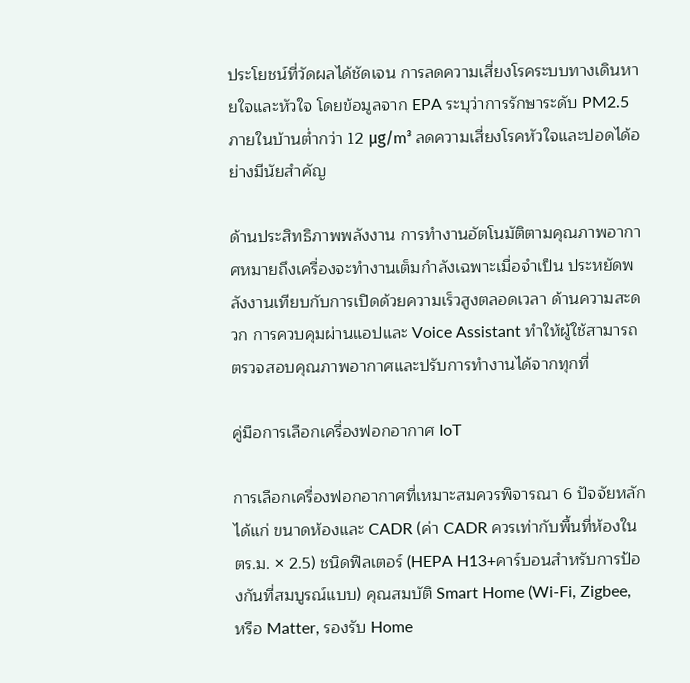ประโยชน์ที่วัดผลได้ชัดเจน การลดความเสี่ยงโรคระบบทางเดินหายใจและหัวใจ โดยข้อมูลจาก EPA ระบุว่าการรักษาระดับ PM2.5 ภายในบ้านต่ำกว่า 12 μg/m³ ลดความเสี่ยงโรคหัวใจและปอดได้อย่างมีนัยสำคัญ

ด้านประสิทธิภาพพลังงาน การทำงานอัตโนมัติตามคุณภาพอากาศหมายถึงเครื่องจะทำงานเต็มกำลังเฉพาะเมื่อจำเป็น ประหยัดพลังงานเทียบกับการเปิดด้วยความเร็วสูงตลอดเวลา ด้านความสะดวก การควบคุมผ่านแอปและ Voice Assistant ทำให้ผู้ใช้สามารถตรวจสอบคุณภาพอากาศและปรับการทำงานได้จากทุกที่

คู่มือการเลือกเครื่องฟอกอากาศ IoT

การเลือกเครื่องฟอกอากาศที่เหมาะสมควรพิจารณา 6 ปัจจัยหลัก ได้แก่ ขนาดห้องและ CADR (ค่า CADR ควรเท่ากับพื้นที่ห้องในตร.ม. × 2.5) ชนิดฟิลเตอร์ (HEPA H13+คาร์บอนสำหรับการป้องกันที่สมบูรณ์แบบ) คุณสมบัติ Smart Home (Wi-Fi, Zigbee, หรือ Matter, รองรับ Home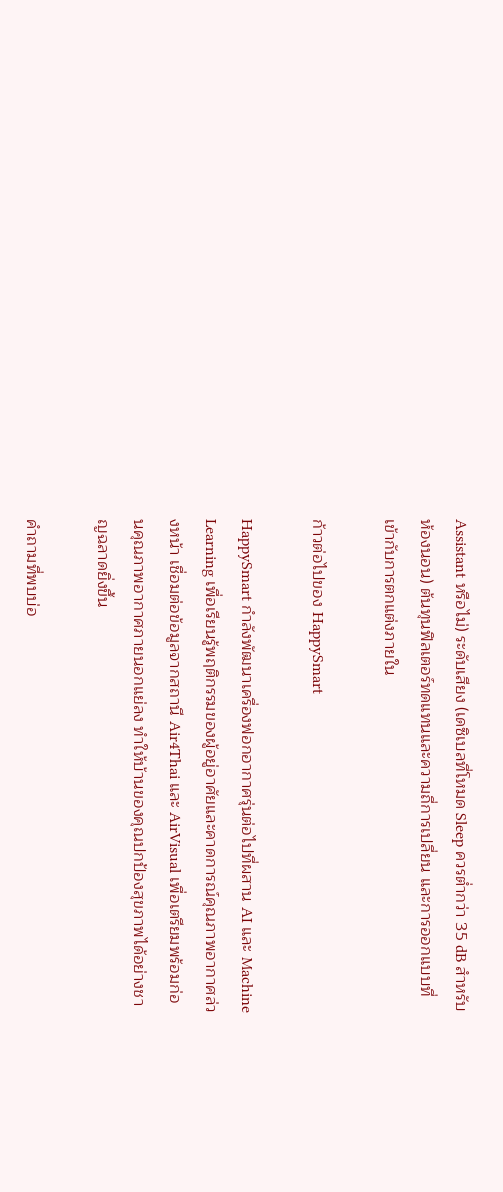Assistant หรือไม่) ระดับเสียง (เดซิเบลที่โหมด Sleep ควรต่ำกว่า 35 dB สำหรับห้องนอน) ต้นทุนฟิลเตอร์ทดแทนและความถี่การเปลี่ยน และการออกแบบที่เข้ากับการตกแต่งภายใน

ก้าวต่อไปของ HappySmart

HappySmart กำลังพัฒนาเครื่องฟอกอากาศรุ่นต่อไปที่ผสาน AI และ Machine Learning เพื่อเรียนรู้พฤติกรรมของผู้อยู่อาศัยและคาดการณ์คุณภาพอากาศล่วงหน้า เชื่อมต่อข้อมูลจากสถานี Air4Thai และ AirVisual เพื่อเตรียมพร้อมก่อนคุณภาพอากาศภายนอกแย่ลง ทำให้บ้านของคุณปกป้องสุขภาพได้อย่างชาญฉลาดยิ่งขึ้น

คำถามที่พบบ่อ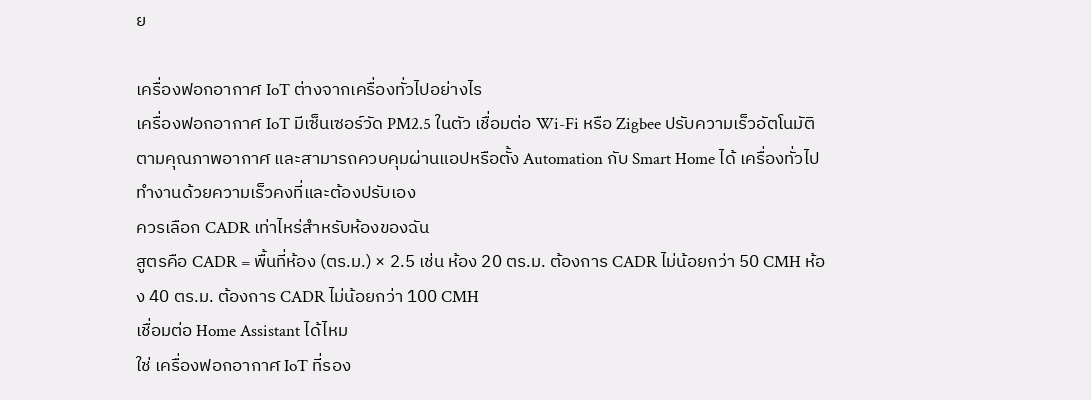ย

เครื่องฟอกอากาศ IoT ต่างจากเครื่องทั่วไปอย่างไร
เครื่องฟอกอากาศ IoT มีเซ็นเซอร์วัด PM2.5 ในตัว เชื่อมต่อ Wi-Fi หรือ Zigbee ปรับความเร็วอัตโนมัติตามคุณภาพอากาศ และสามารถควบคุมผ่านแอปหรือตั้ง Automation กับ Smart Home ได้ เครื่องทั่วไปทำงานด้วยความเร็วคงที่และต้องปรับเอง
ควรเลือก CADR เท่าไหร่สำหรับห้องของฉัน
สูตรคือ CADR = พื้นที่ห้อง (ตร.ม.) × 2.5 เช่น ห้อง 20 ตร.ม. ต้องการ CADR ไม่น้อยกว่า 50 CMH ห้อง 40 ตร.ม. ต้องการ CADR ไม่น้อยกว่า 100 CMH
เชื่อมต่อ Home Assistant ได้ไหม
ใช่ เครื่องฟอกอากาศ IoT ที่รอง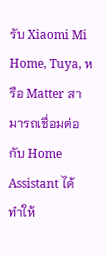รับ Xiaomi Mi Home, Tuya, หรือ Matter สามารถเชื่อมต่อกับ Home Assistant ได้ ทำให้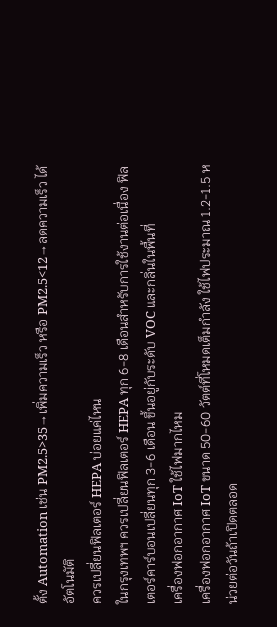ตั้ง Automation เช่น PM2.5>35→เพิ่มความเร็ว หรือ PM2.5<12→ลดความเร็ว ได้อัตโนมัติ
ควรเปลี่ยนฟิลเตอร์ HEPA บ่อยแค่ไหน
ในกรุงเทพฯ ควรเปลี่ยนฟิลเตอร์ HEPA ทุก 6-8 เดือนสำหรับการใช้งานต่อเนื่อง ฟิลเตอร์คาร์บอนเปลี่ยนทุก 3-6 เดือน ขึ้นอยู่กับระดับ VOC และกลิ่นในพื้นที่
เครื่องฟอกอากาศ IoT ใช้ไฟมากไหม
เครื่องฟอกอากาศ IoT ขนาด 50-60 วัตต์ที่โหมดเต็มกำลัง ใช้ไฟประมาณ 1.2-1.5 หน่วยต่อวันถ้าเปิดตลอด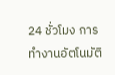24 ชั่วโมง การทำงานอัตโนมัติ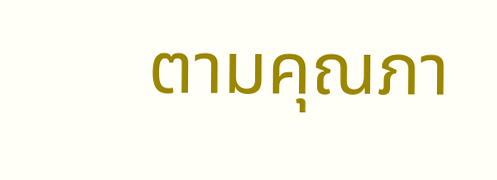ตามคุณภา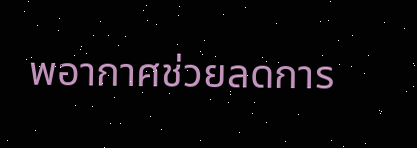พอากาศช่วยลดการ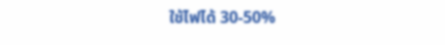ใช้ไฟได้ 30-50%